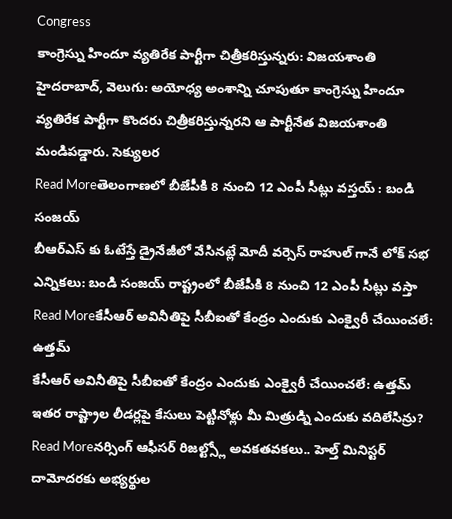Congress
కాంగ్రెస్ను హిందూ వ్యతిరేక పార్టీగా చిత్రీకరిస్తున్నరు: విజయశాంతి
హైదరాబాద్, వెలుగు: అయోధ్య అంశాన్ని చూపుతూ కాంగ్రెస్ను హిందూ వ్యతిరేక పార్టీగా కొందరు చిత్రీకరిస్తున్నరని ఆ పార్టీనేత విజయశాంతి మండిపడ్డారు. సెక్యులర
Read Moreతెలంగాణలో బీజేపీకి 8 నుంచి 12 ఎంపీ సీట్లు వస్తయ్ : బండి సంజయ్
బీఆర్ఎస్ కు ఓటేస్తే డ్రైనేజీలో వేసినట్లే మోదీ వర్సెస్ రాహుల్ గానే లోక్ సభ ఎన్నికలు: బండి సంజయ్ రాష్ట్రంలో బీజేపీకి 8 నుంచి 12 ఎంపీ సీట్లు వస్తా
Read Moreకేసీఆర్ అవినీతిపై సీబీఐతో కేంద్రం ఎందుకు ఎంక్వైరీ చేయించలే: ఉత్తమ్
కేసీఆర్ అవినీతిపై సీబీఐతో కేంద్రం ఎందుకు ఎంక్వైరీ చేయించలే: ఉత్తమ్ ఇతర రాష్ట్రాల లీడర్లపై కేసులు పెట్టినోళ్లు మీ మిత్రుడ్ని ఎందుకు వదిలేసిన్రు?
Read Moreనర్సింగ్ ఆఫీసర్ రిజల్ట్స్లో అవకతవకలు.. హెల్త్ మినిస్టర్ దామోదరకు అభ్యర్థుల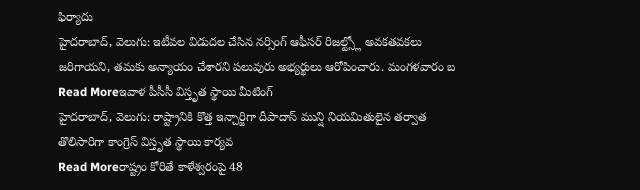ఫిర్యాదు
హైదరాబాద్, వెలుగు: ఇటీవల విడుదల చేసిన నర్సింగ్ ఆఫీసర్ రిజల్ట్స్లో అవకతవకలు జరిగాయని, తమకు అన్యాయం చేశారని పలువురు అభ్యర్థులు ఆరోపించారు. మంగళవారం బ
Read Moreఇవాళ పీసీసీ విస్తృత స్థాయి మీటింగ్
హైదరాబాద్, వెలుగు: రాష్ట్రానికి కొత్త ఇన్చార్జిగా దీపాదాస్ మున్షి నియమితులైన తర్వాత తొలిసారిగా కాంగ్రెస్ విస్తృత స్థాయి కార్యవ
Read Moreరాష్ట్రం కోరితే కాళేశ్వరంపై 48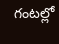గంటల్లో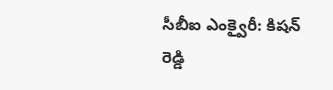సీబీఐ ఎంక్వైరీ: కిషన్ రెడ్డి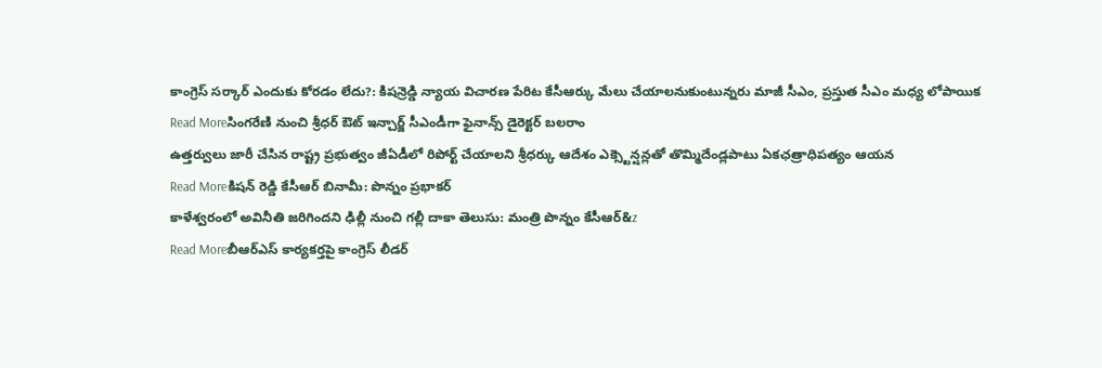కాంగ్రెస్ సర్కార్ ఎందుకు కోరడం లేదు?: కిషన్రెడ్డి న్యాయ విచారణ పేరిట కేసీఆర్కు మేలు చేయాలనుకుంటున్నరు మాజీ సీఎం, ప్రస్తుత సీఎం మధ్య లోపాయిక
Read Moreసింగరేణి నుంచి శ్రీధర్ ఔట్ ఇన్చార్జ్ సీఎండీగా ఫైనాన్స్ డైరెక్టర్ బలరాం
ఉత్తర్వులు జారీ చేసిన రాష్ట్ర ప్రభుత్వం జీఏడీలో రిపోర్ట్ చేయాలని శ్రీధర్కు ఆదేశం ఎక్స్టెన్షన్లతో తొమ్మిదేండ్లపాటు ఏకఛత్రాధిపత్యం ఆయన
Read Moreకిషన్ రెడ్డి కేసీఆర్ బినామీ: పొన్నం ప్రభాకర్
కాళేశ్వరంలో అవినీతి జరిగిందని ఢిల్లీ నుంచి గల్లీ దాకా తెలుసు: మంత్రి పొన్నం కేసీఆర్&z
Read Moreబీఆర్ఎస్ కార్యకర్తపై కాంగ్రెస్ లీడర్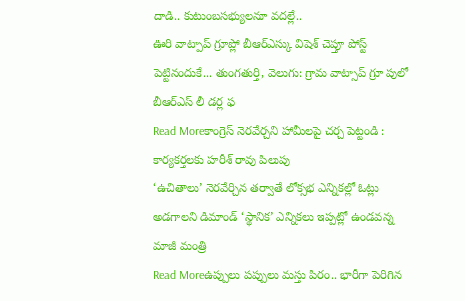దాడి.. కుటుంబసభ్యులనూ వదల్లే..
ఊరి వాట్పాప్ గ్రూప్లో బీఆర్ఎస్కు విషెశ్ చెప్తూ పోస్ట్ పెట్టినందుకే... తుంగతుర్తి, వెలుగు: గ్రామ వాట్సాప్ గ్రూ పులో బీఆర్ఎస్ లీ డర్ల ఫ
Read Moreకాంగ్రెస్ నెరవేర్చని హామీలపై చర్చ పెట్టండి : కార్యకర్తలకు హరీశ్ రావు పిలుపు
‘ఉచితాలు’ నెరవేర్చిన తర్వాతే లోక్సభ ఎన్నికల్లో ఓట్లు అడగాలని డిమాండ్ ‘స్థానిక’ ఎన్నికలు ఇప్పట్లో ఉండవన్న మాజీ మంత్రి
Read Moreఉప్పులు పప్పులు మస్తు పిరం.. భారీగా పెరిగిన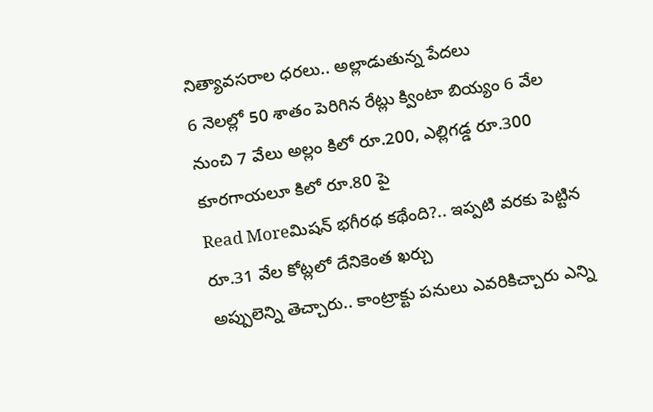నిత్యావసరాల ధరలు.. అల్లాడుతున్న పేదలు
6 నెలల్లో 50 శాతం పెరిగిన రేట్లు క్వింటా బియ్యం 6 వేల నుంచి 7 వేలు అల్లం కిలో రూ.200, ఎల్లిగడ్డ రూ.300 కూరగాయలూ కిలో రూ.80 పై
Read Moreమిషన్ భగీరథ కథేంది?.. ఇప్పటి వరకు పెట్టిన రూ.31 వేల కోట్లలో దేనికెంత ఖర్చు
అప్పులెన్ని తెచ్చారు.. కాంట్రాక్టు పనులు ఎవరికిచ్చారు ఎన్ని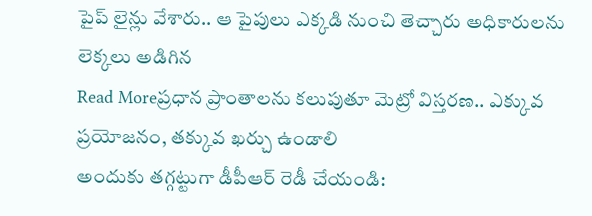పైప్ లైన్లు వేశారు.. ఆ పైపులు ఎక్కడి నుంచి తెచ్చారు అధికారులను లెక్కలు అడిగిన
Read Moreప్రధాన ప్రాంతాలను కలుపుతూ మెట్రో విస్తరణ.. ఎక్కువ ప్రయోజనం, తక్కువ ఖర్చు ఉండాలి
అందుకు తగ్గట్టుగా డీపీఆర్ రెడీ చేయండి: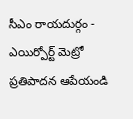సీఎం రాయదుర్గం - ఎయిర్పోర్ట్ మెట్రో ప్రతిపాదన ఆపేయండి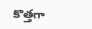కొత్తగా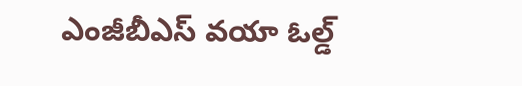ఎంజీబీఎస్ వయా ఓల్డ్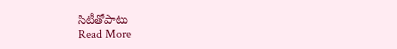సిటీతోపాటు
Read More